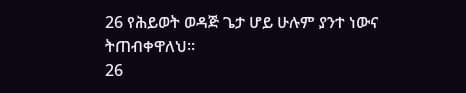26 የሕይወት ወዳጅ ጌታ ሆይ ሁሉም ያንተ ነውና ትጠብቀዋለህ።
26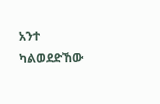አንተ ካልወደድኸው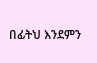በፊትህ እንደምን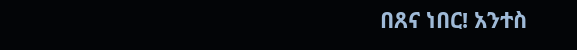በጸና ነበር! አንተስ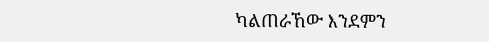ካልጠራኸው እንደምን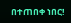በተጠበቀ ነበር!